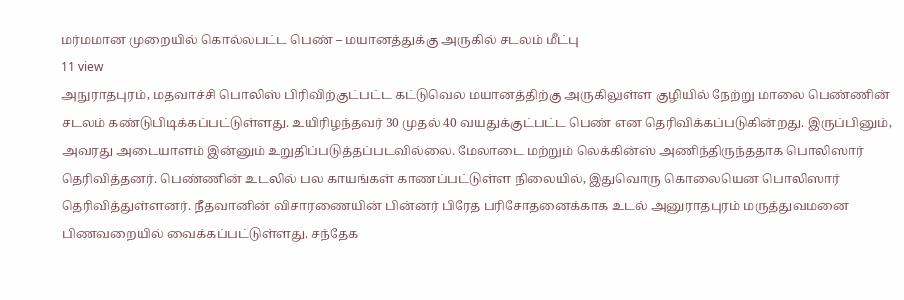மர்மமான முறையில் கொல்லபட்ட பெண் – மயானத்துக்கு அருகில் சடலம் மீட்பு
11 view
அநுராதபுரம், மதவாச்சி பொலிஸ் பிரிவிற்குட்பட்ட கட்டுவெல மயானத்திற்கு அருகிலுள்ள குழியில் நேற்று மாலை பெண்ணின் சடலம் கண்டுபிடிக்கப்பட்டுள்ளது. உயிரிழந்தவர் 30 முதல் 40 வயதுக்குட்பட்ட பெண் என தெரிவிக்கப்படுகின்றது. இருப்பினும், அவரது அடையாளம் இன்னும் உறுதிப்படுத்தப்படவில்லை. மேலாடை மற்றும் லெக்கின்ஸ் அணிந்திருந்ததாக பொலிஸார் தெரிவித்தனர். பெண்ணின் உடலில் பல காயங்கள் காணப்பட்டுள்ள நிலையில், இதுவொரு கொலையென பொலிஸார் தெரிவித்துள்ளனர். நீதவானின் விசாரணையின் பின்னர் பிரேத பரிசோதனைக்காக உடல் அனுராதபுரம் மருத்துவமனை பிணவறையில் வைக்கப்பட்டுள்ளது. சந்தேக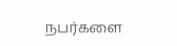நபர்களை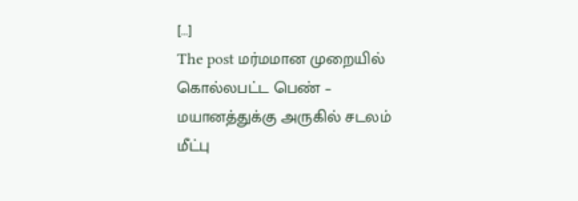[…]
The post மர்மமான முறையில் கொல்லபட்ட பெண் – மயானத்துக்கு அருகில் சடலம் மீட்பு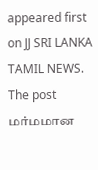appeared first on JJ SRI LANKA TAMIL NEWS.
The post மர்மமான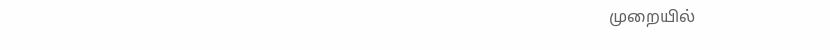முறையில்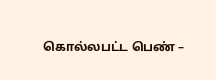கொல்லபட்ட பெண் –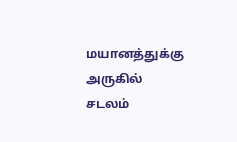மயானத்துக்கு அருகில் சடலம்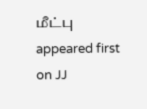மீட்பு appeared first on JJ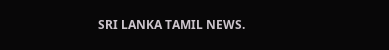SRI LANKA TAMIL NEWS.